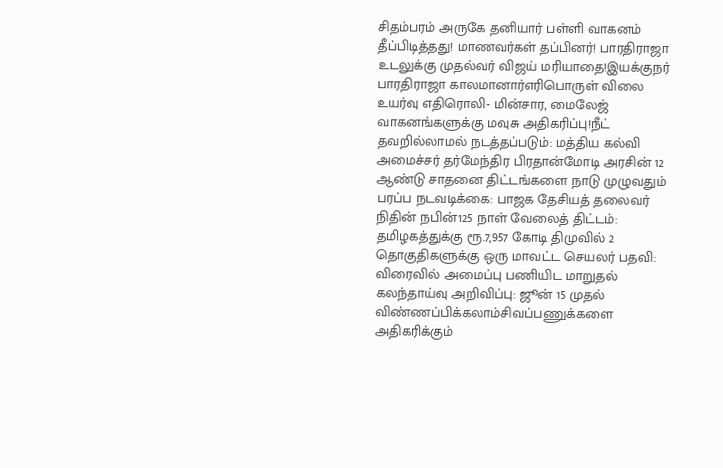சிதம்பரம் அருகே தனியார் பள்ளி வாகனம் தீப்பிடித்தது! மாணவர்கள் தப்பினர்! பாரதிராஜா உடலுக்கு முதல்வர் விஜய் மரியாதை!இயக்குநர் பாரதிராஜா காலமானார்எரிபொருள் விலை உயர்வு எதிரொலி- மின்சார, மைலேஜ் வாகனங்களுக்கு மவுசு அதிகரிப்பு!நீட் தவறில்லாமல் நடத்தப்படும்: மத்திய கல்வி அமைச்சர் தர்மேந்திர பிரதான்மோடி அரசின் 12 ஆண்டு சாதனை திட்டங்களை நாடு முழுவதும் பரப்ப நடவடிக்கை: பாஜக தேசியத் தலைவர் நிதின் நபின்125 நாள் வேலைத் திட்டம்: தமிழகத்துக்கு ரூ.7,957 கோடி திமுவில் 2 தொகுதிகளுக்கு ஒரு மாவட்ட செயலர் பதவி: விரைவில் அமைப்பு பணியிட மாறுதல் கலந்தாய்வு அறிவிப்பு: ஜூன் 15 முதல் விண்ணப்பிக்கலாம்சிவப்பணுக்களை அதிகரிக்கும்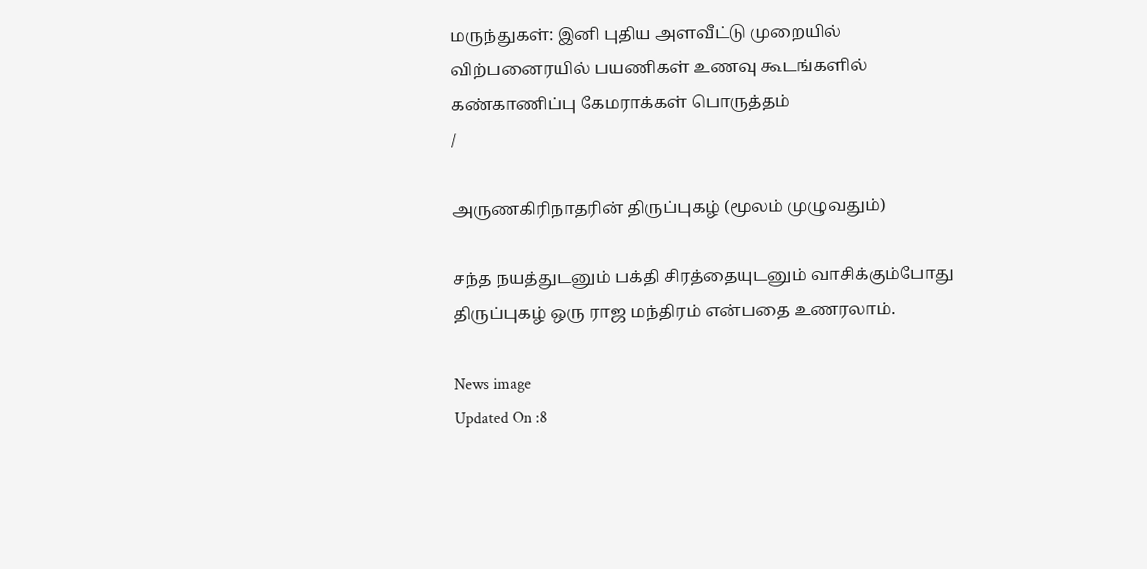மருந்துகள்: இனி புதிய அளவீட்டு முறையில் விற்பனைரயில் பயணிகள் உணவு கூடங்களில் கண்காணிப்பு கேமராக்கள் பொருத்தம்
/

அருணகிரிநாதரின் திருப்புகழ் (மூலம் முழுவதும்)

சந்த நயத்துடனும் பக்தி சிரத்தையுடனும் வாசிக்கும்போது திருப்புகழ் ஒரு ராஜ மந்திரம் என்பதை உணரலாம்.

News image
Updated On :8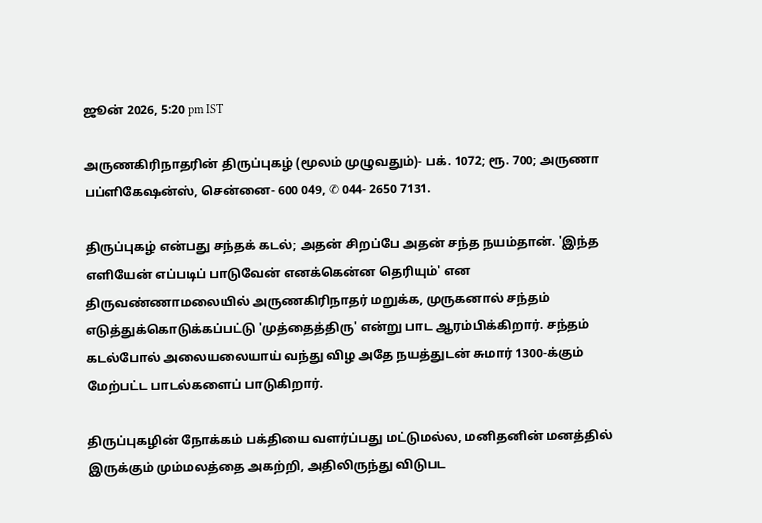ஜூன் 2026, 5:20 pm IST

அருணகிரிநாதரின் திருப்புகழ் (மூலம் முழுவதும்)- பக். 1072; ரூ. 700; அருணா பப்ளிகேஷன்ஸ், சென்னை- 600 049, ✆ 044- 2650 7131.

திருப்புகழ் என்பது சந்தக் கடல்; அதன் சிறப்பே அதன் சந்த நயம்தான். 'இந்த எளியேன் எப்படிப் பாடுவேன் எனக்கென்ன தெரியும்' என திருவண்ணாமலையில் அருணகிரிநாதர் மறுக்க, முருகனால் சந்தம் எடுத்துக்கொடுக்கப்பட்டு 'முத்தைத்திரு' என்று பாட ஆரம்பிக்கிறார். சந்தம் கடல்போல் அலையலையாய் வந்து விழ அதே நயத்துடன் சுமார் 1300-க்கும் மேற்பட்ட பாடல்களைப் பாடுகிறார்.

திருப்புகழின் நோக்கம் பக்தியை வளர்ப்பது மட்டுமல்ல, மனிதனின் மனத்தில் இருக்கும் மும்மலத்தை அகற்றி, அதிலிருந்து விடுபட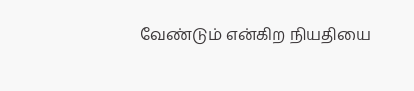வேண்டும் என்கிற நியதியை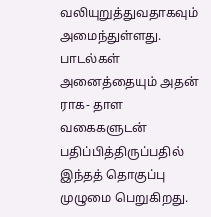வலியுறுத்துவதாகவும் அமைந்துள்ளது. பாடல்கள் அனைத்தையும் அதன் ராக- தாள வகைகளுடன் பதிப்பித்திருப்பதில் இந்தத் தொகுப்பு முழுமை பெறுகிறது.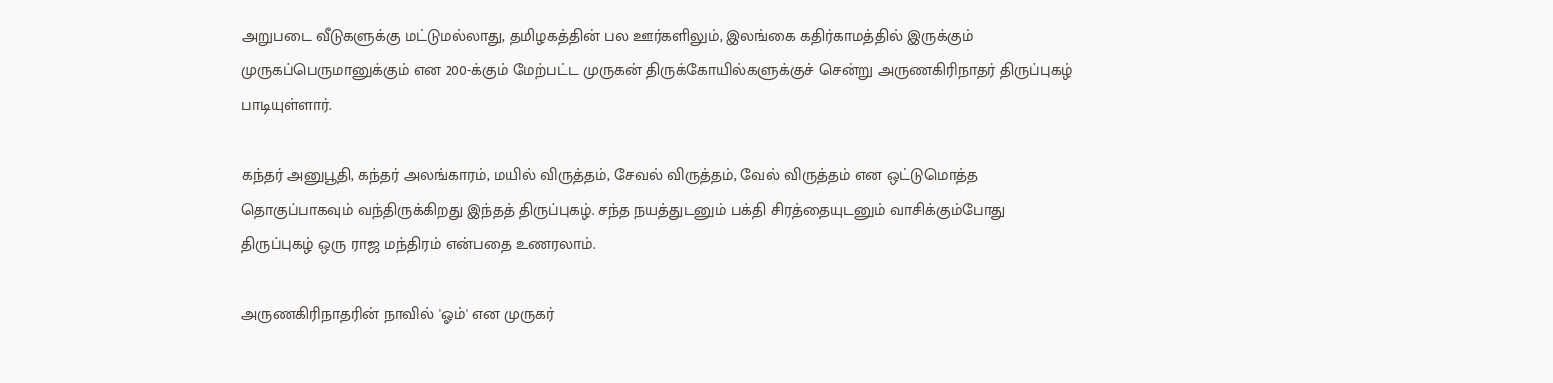அறுபடை வீடுகளுக்கு மட்டுமல்லாது, தமிழகத்தின் பல ஊர்களிலும், இலங்கை கதிர்காமத்தில் இருக்கும் முருகப்பெருமானுக்கும் என 200-க்கும் மேற்பட்ட முருகன் திருக்கோயில்களுக்குச் சென்று அருணகிரிநாதர் திருப்புகழ் பாடியுள்ளார்.

கந்தர் அனுபூதி, கந்தர் அலங்காரம், மயில் விருத்தம், சேவல் விருத்தம், வேல் விருத்தம் என ஒட்டுமொத்த தொகுப்பாகவும் வந்திருக்கிறது இந்தத் திருப்புகழ். சந்த நயத்துடனும் பக்தி சிரத்தையுடனும் வாசிக்கும்போது திருப்புகழ் ஒரு ராஜ மந்திரம் என்பதை உணரலாம்.

அருணகிரிநாதரின் நாவில் 'ஓம்' என முருகர்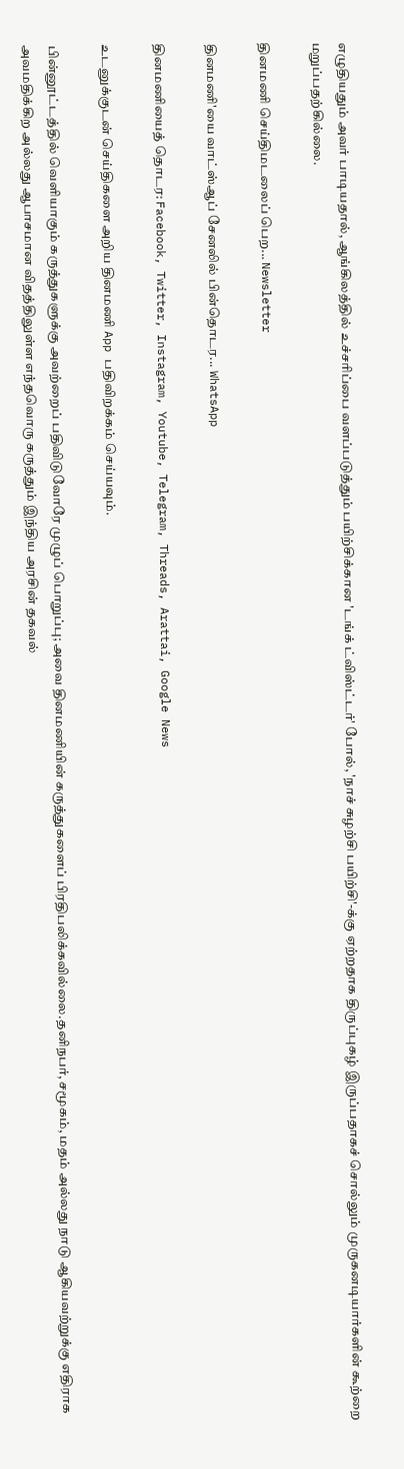எழுதியதும் அவர் பாடியதால், ஆங்கிலத்தில் உச்சரிப்பை வளப்படுத்தும் பயிற்சிக்கான 'டங்க் ட்விஸ்ட்டர்' போல், 'நாச் சுழற்சி பயிற்சி'-க்கு ஏற்றதாக திருப்புகழ் இருப்பதாகச் சொல்லும் முருகனடியார்களின் கூற்றை மறுப்பதற்கில்லை.

தினமணி செய்திமடலைப் பெற... Newsletter

தினமணி'யை வாட்ஸ்ஆப் சேனலில் பின்தொடர... WhatsApp

தினமணியைத் தொடர: Facebook, Twitter, Instagram, Youtube, Telegram, Threads, Arattai, Google News

உடனுக்குடன் செய்திகளை அறிய தினமணி App பதிவிறக்கம் செய்யவும்.

பின்னூட்டத்தில் வெளியாகும் கருத்துகளுக்கு அவற்றைப் பதிவிடுவோரே முழுப் பொறுப்பு; அவை தினமணியின் கருத்துகளைப் பிரதிபலிக்கவில்லை.தனிநபர், சமூகம், மதம் அல்லது நாடு ஆகியவற்றுக்கு எதிராக அவமதிக்கிற அல்லது ஆபாசமான விதத்திலுள்ள எந்தவொரு கருத்தும் இந்திய அரசின் தகவல்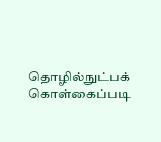தொழில்நுட்பக் கொள்கைப்படி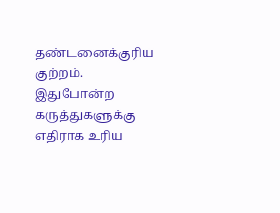தண்டனைக்குரிய குற்றம். இதுபோன்ற கருத்துகளுக்கு எதிராக உரிய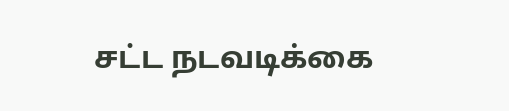சட்ட நடவடிக்கை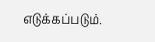எடுக்கப்படும்.